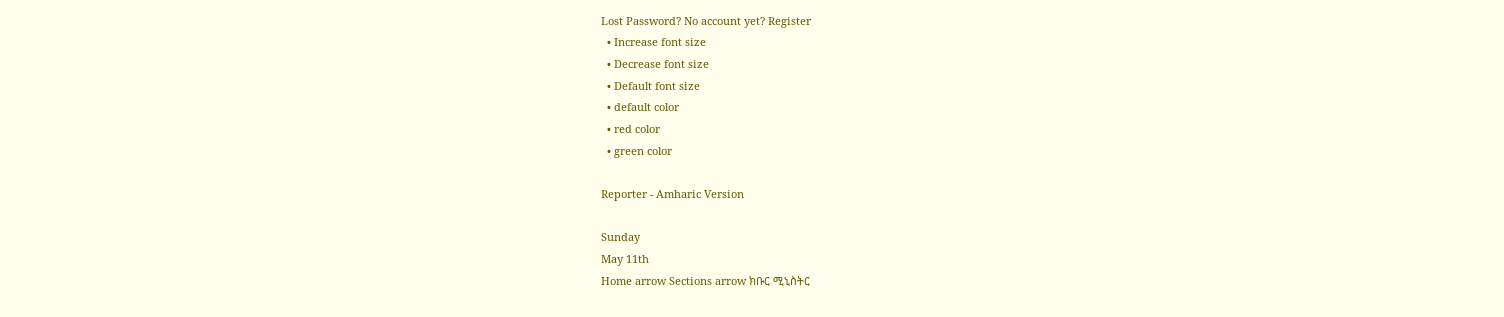Lost Password? No account yet? Register
  • Increase font size
  • Decrease font size
  • Default font size
  • default color
  • red color
  • green color

Reporter - Amharic Version

Sunday
May 11th
Home arrow Sections arrow ክቡር ሚኒስትር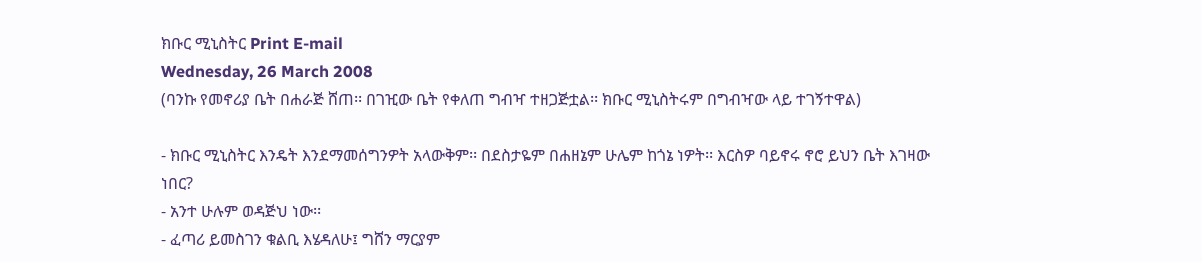ክቡር ሚኒስትር Print E-mail
Wednesday, 26 March 2008
(ባንኩ የመኖሪያ ቤት በሐራጅ ሸጠ፡፡ በገዢው ቤት የቀለጠ ግብዣ ተዘጋጅቷል፡፡ ክቡር ሚኒስትሩም በግብዣው ላይ ተገኝተዋል)

- ክቡር ሚኒስትር እንዴት እንደማመሰግንዎት አላውቅም፡፡ በደስታዬም በሐዘኔም ሁሌም ከጎኔ ነዎት፡፡ እርስዎ ባይኖሩ ኖሮ ይህን ቤት እገዛው ነበር?
- አንተ ሁሉም ወዳጅህ ነው፡፡
- ፈጣሪ ይመስገን ቁልቢ እሄዳለሁ፤ ግሸን ማርያም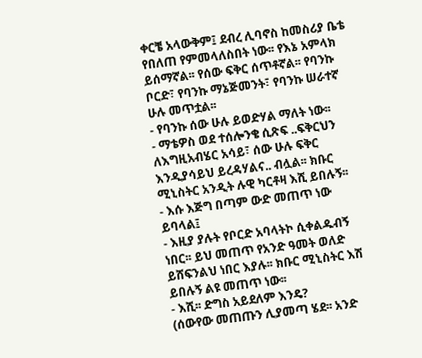ቀርቼ አላውቅም፤ ደብረ ሊባኖስ ከመስሪያ ቤቴ የበለጠ የምመላለስበት ነው፡፡ የእኔ አምላክ ይሰማኛል፡፡ የሰው ፍቅር ሰጥቶኛል፡፡ የባንኩ ቦርድ፣ የባንኩ ማኔጅመንት፣ የባንኩ ሠራተኛ ሁሉ መጥቷል፡፡
- የባንኩ ሰው ሁሉ ይወድሃል ማለት ነው፡፡
- ማቴዎስ ወደ ተሰሎንቄ ሲጽፍ ..ፍቅርህን ለእግዚአብሄር አሳይ፣ ሰው ሁሉ ፍቅር እንዲያሳይህ ይረዳሃልና.. ብሏል፡፡ ክቡር ሚኒስትር አንዲት ሉዊ ካርቶዛ እሺ ይበሉኝ፡፡
- እሱ እጅግ በጣም ውድ መጠጥ ነው ይባላል፤
- እዚያ ያሉት የቦርድ አባላትኮ ሲቀልዱብኝ ነበር፡፡ ይህ መጠጥ የአንድ ዓመት ወለድ ይሸፍንልህ ነበር እያሉ፡፡ ክቡር ሚኒስትር እሽ ይበሉኝ ልዩ መጠጥ ነው፡፡
- እሺ፡፡ ድግስ አይደለም እንዴ?
(ሰውየው መጠጡን ሊያመጣ ሄደ፡፡ አንድ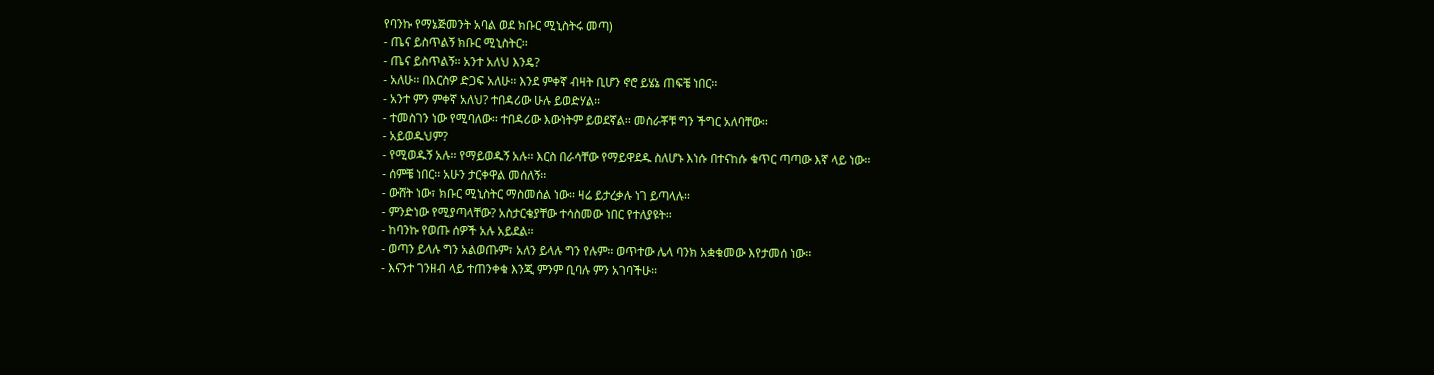የባንኩ የማኔጅመንት አባል ወደ ክቡር ሚኒስትሩ መጣ)
- ጤና ይስጥልኝ ክቡር ሚኒስትር፡፡
- ጤና ይስጥልኝ፡፡ አንተ አለህ እንዴ?
- አለሁ፡፡ በእርስዎ ድጋፍ አለሁ፡፡ እንደ ምቀኛ ብዛት ቢሆን ኖሮ ይሄኔ ጠፍቼ ነበር፡፡
- አንተ ምን ምቀኛ አለህ? ተበዳሪው ሁሉ ይወድሃል፡፡
- ተመስገን ነው የሚባለው፡፡ ተበዳሪው እውነትም ይወደኛል፡፡ መስራቾቹ ግን ችግር አለባቸው፡፡
- አይወዱህም?
- የሚወዱኝ አሉ፡፡ የማይወዱኝ አሉ፡፡ እርስ በራሳቸው የማይዋደዱ ስለሆኑ እነሱ በተናከሱ ቁጥር ጣጣው እኛ ላይ ነው፡፡
- ሰምቼ ነበር፡፡ አሁን ታርቀዋል መሰለኝ፡፡
- ውሸት ነው፣ ክቡር ሚኒስትር ማስመሰል ነው፡፡ ዛሬ ይታረቃሉ ነገ ይጣላሉ፡፡
- ምንድነው የሚያጣላቸው? አስታርቄያቸው ተሳስመው ነበር የተለያዩት፡፡
- ከባንኩ የወጡ ሰዎች አሉ አይደል፡፡
- ወጣን ይላሉ ግን አልወጡም፣ አለን ይላሉ ግን የሉም፡፡ ወጥተው ሌላ ባንክ አቋቁመው እየታመሰ ነው፡፡
- እናንተ ገንዘብ ላይ ተጠንቀቁ እንጂ ምንም ቢባሉ ምን አገባችሁ፡፡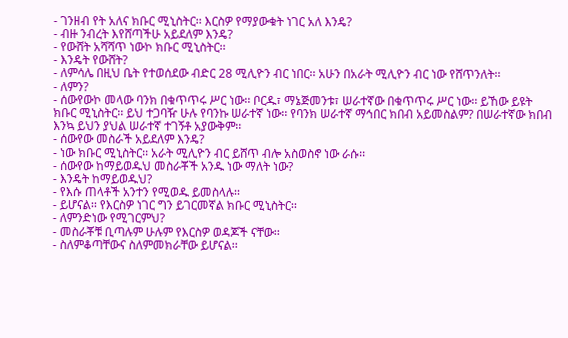- ገንዘብ የት አለና ክቡር ሚኒስትር፡፡ እርስዎ የማያውቁት ነገር አለ እንዴ?
- ብዙ ንብረት እየሸጣችሁ አይደለም እንዴ?
- የውሸት አሻሻጥ ነውኮ ክቡር ሚኒስትር፡፡
- እንዴት የውሸት?
- ለምሳሌ በዚህ ቤት የተወሰደው ብድር 28 ሚሊዮን ብር ነበር፡፡ አሁን በአራት ሚሊዮን ብር ነው የሸጥንለት፡፡
- ለምን?
- ሰውየውኮ መላው ባንክ በቁጥጥሩ ሥር ነው፡፡ ቦርዱ፣ ማኔጅመንቱ፣ ሠራተኛው በቁጥጥሩ ሥር ነው፡፡ ይኸው ይዩት ክቡር ሚኒስትር፡፡ ይህ ተጋባዥ ሁሉ የባንኩ ሠራተኛ ነው፡፡ የባንክ ሠራተኛ ማኅበር ክበብ አይመስልም? በሠራተኛው ክበብ እንኳ ይህን ያህል ሠራተኛ ተገኝቶ አያውቅም፡፡
- ሰውየው መስራች አይደለም እንዴ?
- ነው ክቡር ሚኒስትር፡፡ አራት ሚሊዮን ብር ይሸጥ ብሎ አስወስኖ ነው ራሱ፡፡
- ሰውየው ከማይወዱህ መስራቾች አንዱ ነው ማለት ነው?
- እንዴት ከማይወዱህ?
- የእሱ ጠላቶች አንተን የሚወዱ ይመስላሉ፡፡
- ይሆናል፡፡ የእርስዎ ነገር ግን ይገርመኛል ክቡር ሚኒስትር፡፡
- ለምንድነው የሚገርምህ?
- መስራቾቹ ቢጣሉም ሁሉም የእርስዎ ወዳጆች ናቸው፡፡
- ስለምቆጣቸውና ስለምመክራቸው ይሆናል፡፡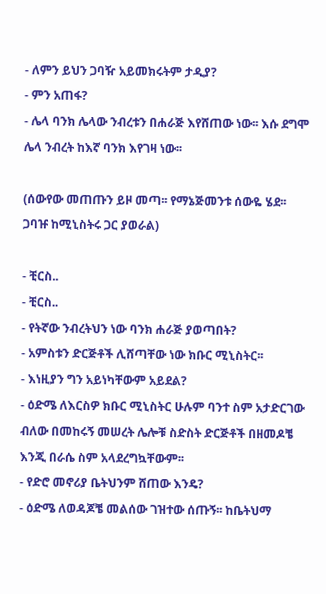- ለምን ይህን ጋባዥ አይመክሩትም ታዲያ?
- ምን አጠፋ?
- ሌላ ባንክ ሌላው ንብረቱን በሐራጅ እየሸጠው ነው፡፡ እሱ ደግሞ ሌላ ንብረት ከእኛ ባንክ እየገዛ ነው፡፡

(ሰውየው መጠጡን ይዞ መጣ፡፡ የማኔጅመንቱ ሰውዬ ሄደ፡፡ ጋባዡ ከሚኒስትሩ ጋር ያወራል)

- ቺርስ..
- ቺርስ..
- የትኛው ንብረትህን ነው ባንክ ሐራጅ ያወጣበት?
- አምስቱን ድርጅቶች ሊሸጣቸው ነው ክቡር ሚኒስትር፡፡
- እነዚያን ግን አይነካቸውም አይደል?
- ዕድሜ ለእርስዎ ክቡር ሚኒስትር ሁሉም ባንተ ስም አታድርገው ብለው በመከሩኝ መሠረት ሌሎቹ ስድስት ድርጅቶች በዘመዶቼ እንጂ በራሴ ስም አላደረግኳቸውም፡፡
- የድሮ መኖሪያ ቤትህንም ሸጠው እንዴ?
- ዕድሜ ለወዳጆቼ መልሰው ገዝተው ሰጡኝ፡፡ ከቤትህማ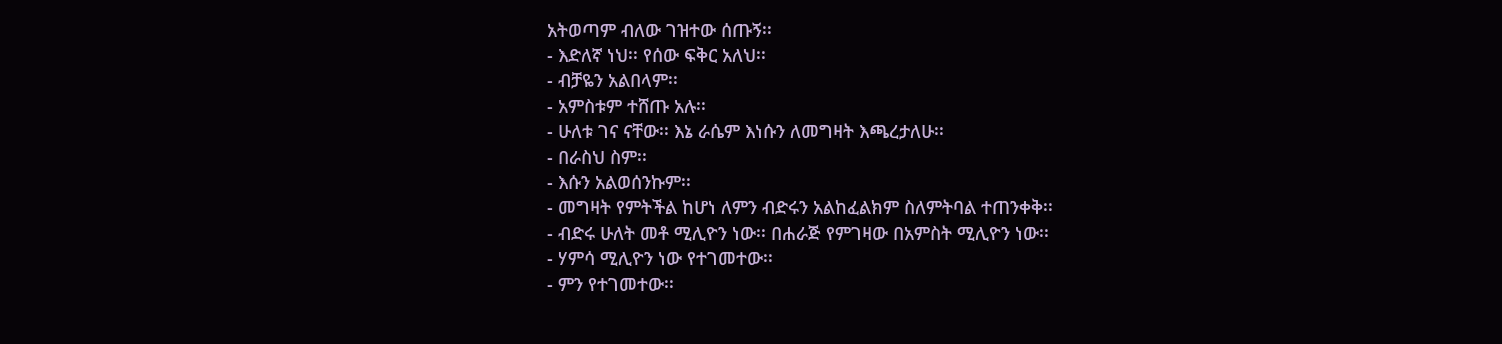አትወጣም ብለው ገዝተው ሰጡኝ፡፡
- እድለኛ ነህ፡፡ የሰው ፍቅር አለህ፡፡
- ብቻዬን አልበላም፡፡
- አምስቱም ተሸጡ አሉ፡፡
- ሁለቱ ገና ናቸው፡፡ እኔ ራሴም እነሱን ለመግዛት እጫረታለሁ፡፡
- በራስህ ስም፡፡
- እሱን አልወሰንኩም፡፡
- መግዛት የምትችል ከሆነ ለምን ብድሩን አልከፈልክም ስለምትባል ተጠንቀቅ፡፡
- ብድሩ ሁለት መቶ ሚሊዮን ነው፡፡ በሐራጅ የምገዛው በአምስት ሚሊዮን ነው፡፡
- ሃምሳ ሚሊዮን ነው የተገመተው፡፡
- ምን የተገመተው፡፡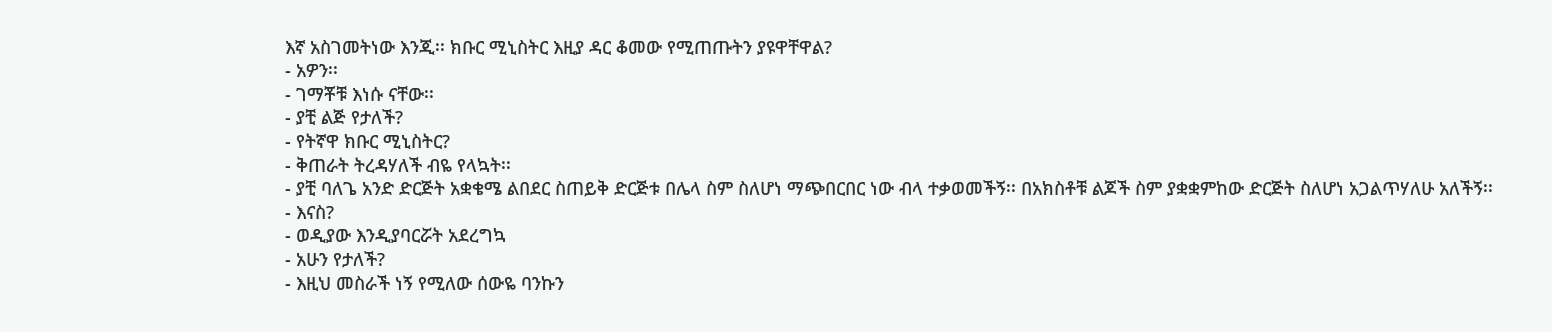እኛ አስገመትነው እንጂ፡፡ ክቡር ሚኒስትር እዚያ ዳር ቆመው የሚጠጡትን ያዩዋቸዋል?
- አዎን፡፡
- ገማቾቹ እነሱ ናቸው፡፡
- ያቺ ልጅ የታለች?
- የትኛዋ ክቡር ሚኒስትር?
- ቅጠራት ትረዳሃለች ብዬ የላኳት፡፡
- ያቺ ባለጌ አንድ ድርጅት አቋቄሜ ልበደር ስጠይቅ ድርጅቱ በሌላ ስም ስለሆነ ማጭበርበር ነው ብላ ተቃወመችኝ፡፡ በአክስቶቹ ልጆች ስም ያቋቋምከው ድርጅት ስለሆነ አጋልጥሃለሁ አለችኝ፡፡
- እናስ?
- ወዲያው እንዲያባርሯት አደረግኳ
- አሁን የታለች?
- እዚህ መስራች ነኝ የሚለው ሰውዬ ባንኩን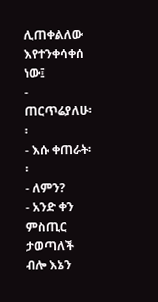ሊጠቀልለው እየተንቀሳቀሰ ነው፤
- ጠርጥሬያለሁ፡፡
- እሱ ቀጠራት፡፡
- ለምን?
- አንድ ቀን ምስጢር ታወጣለች ብሎ እኔን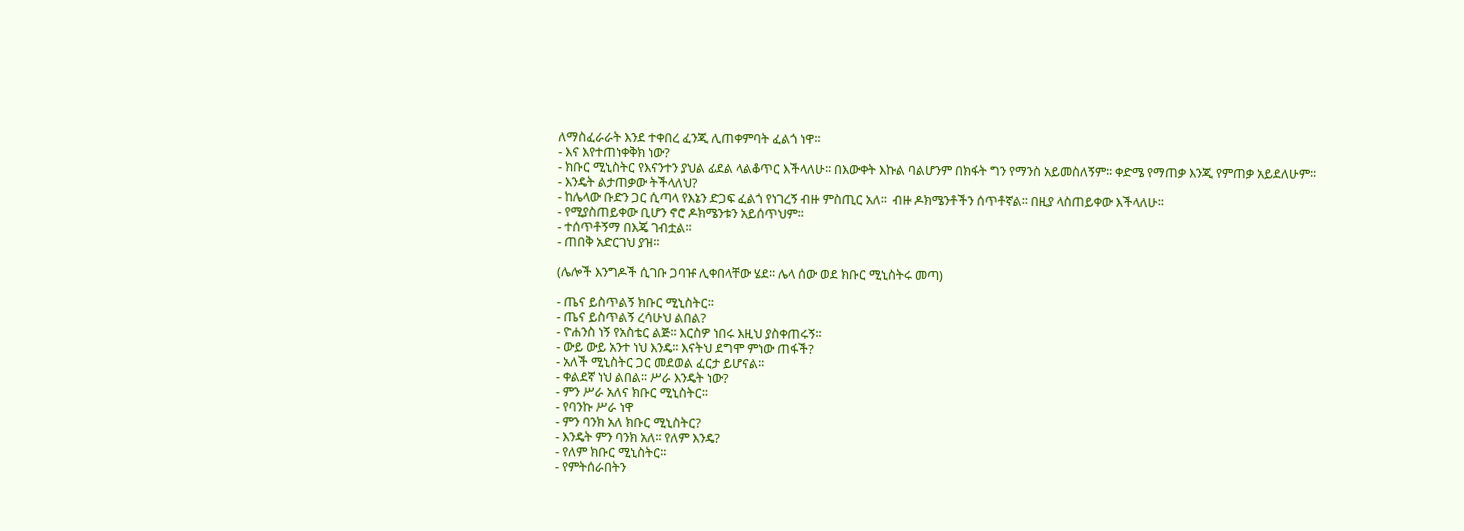ለማስፈራራት እንደ ተቀበረ ፈንጂ ሊጠቀምባት ፈልጎ ነዋ፡፡
- እና እየተጠነቀቅክ ነው?
- ክቡር ሚኒስትር የእናንተን ያህል ፊደል ላልቆጥር እችላለሁ፡፡ በእውቀት እኩል ባልሆንም በክፋት ግን የማንስ አይመስለኝም፡፡ ቀድሜ የማጠቃ እንጂ የምጠቃ አይደለሁም፡፡
- እንዴት ልታጠቃው ትችላለህ?
- ከሌላው ቡድን ጋር ሲጣላ የእኔን ድጋፍ ፈልጎ የነገረኝ ብዙ ምስጢር አለ፡፡  ብዙ ዶክሜንቶችን ሰጥቶኛል፡፡ በዚያ ላስጠይቀው እችላለሁ፡፡
- የሚያስጠይቀው ቢሆን ኖሮ ዶክሜንቱን አይሰጥህም፡፡
- ተሰጥቶኝማ በእጄ ገብቷል፡፡
- ጠበቅ አድርገህ ያዝ፡፡

(ሌሎች እንግዶች ሲገቡ ጋባዡ ሊቀበላቸው ሄደ፡፡ ሌላ ሰው ወደ ክቡር ሚኒስትሩ መጣ)

- ጤና ይስጥልኝ ክቡር ሚኒስትር፡፡
- ጤና ይስጥልኝ ረሳሁህ ልበል?
- ዮሐንስ ነኝ የአስቴር ልጅ፡፡ እርስዎ ነበሩ እዚህ ያስቀጠሩኝ፡፡
- ውይ ውይ አንተ ነህ እንዴ፡፡ እናትህ ደግሞ ምነው ጠፋች?
- አለች ሚኒስትር ጋር መደወል ፈርታ ይሆናል፡፡
- ቀልደኛ ነህ ልበል፡፡ ሥራ እንዴት ነው?
- ምን ሥራ አለና ክቡር ሚኒስትር፡፡
- የባንኩ ሥራ ነዋ
- ምን ባንክ አለ ክቡር ሚኒስትር?
- እንዴት ምን ባንክ አለ፡፡ የለም እንዴ?
- የለም ክቡር ሚኒስትር፡፡
- የምትሰራበትን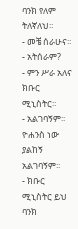ባንክ የለም ትለኛለህ፡፡
- መቼ ሰራሁና፡፡
- አትሰራም?
- ምን ሥራ አለና ክቡር ሚኒስትር፡፡
- አልገባኝም፡፡ ዮሐንስ ነው ያልከኝ አልገባኝም፡፡
- ክቡር ሚኒስትር ይህ ባንክ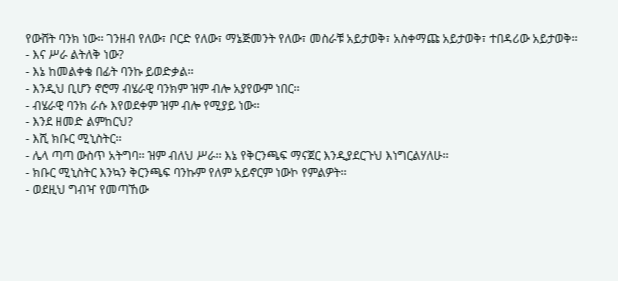የውሸት ባንክ ነው፡፡ ገንዘብ የለው፣ ቦርድ የለው፣ ማኔጅመንት የለው፣ መስራቹ አይታወቅ፣ አስቀማጩ አይታወቅ፣ ተበዳሪው አይታወቅ፡፡
- እና ሥራ ልትለቅ ነው?
- እኔ ከመልቀቄ በፊት ባንኩ ይወድቃል፡፡
- እንዲህ ቢሆን ኖሮማ ብሄራዊ ባንክም ዝም ብሎ አያየውም ነበር፡፡
- ብሄራዊ ባንክ ራሱ እየወደቀም ዝም ብሎ የሚያይ ነው፡፡
- እንደ ዘመድ ልምከርህ?
- እሺ ክቡር ሚኒስትር፡፡
- ሌላ ጣጣ ውስጥ አትግባ፡፡ ዝም ብለህ ሥራ፡፡ እኔ የቅርንጫፍ ማናጀር እንዲያደርጉህ እነግርልሃለሁ፡፡
- ክቡር ሚኒስትር እንኳን ቅርንጫፍ ባንኩም የለም አይኖርም ነውኮ የምልዎት፡፡
- ወደዚህ ግብዣ የመጣኸው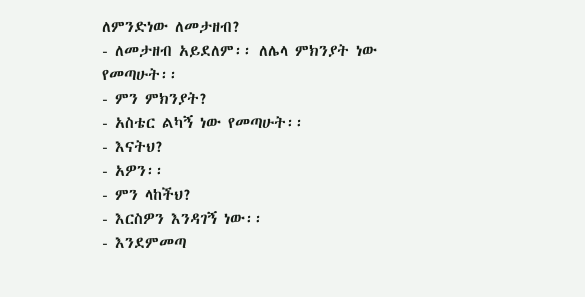ለምንድነው ለመታዘብ?
- ለመታዘብ አይደለም፡፡ ለሌላ ምክንያት ነው የመጣሁት፡፡
- ምን ምክንያት?
- አስቴር ልካኝ ነው የመጣሁት፡፡
- እናትህ?
- አዎን፡፡
- ምን ላከችህ?
- እርስዎን እንዳገኝ ነው፡፡
- እንደምመጣ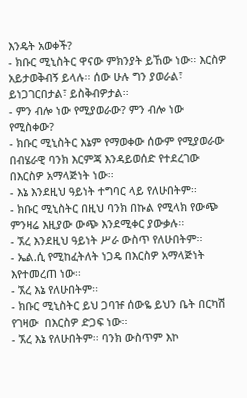እንዴት አወቀች?
- ክቡር ሚኒስትር ዋናው ምክንያት ይኸው ነው፡፡ እርስዎ አይታወቅብኝ ይላሉ፡፡ ሰው ሁሉ ግን ያወራል፣ ይነጋገርበታል፣ ይስቅብዎታል፡፡
- ምን ብሎ ነው የሚያወራው? ምን ብሎ ነው የሚስቀው?
- ክቡር ሚኒስትር እኔም የማወቀው ሰውም የሚያወራው በብሄራዊ ባንክ እርምጃ እንዳይወሰድ የተደረገው በእርስዎ አማላጅነት ነው፡፡
- እኔ እንደዚህ ዓይነት ተግባር ላይ የለሁበትም፡፡
- ክቡር ሚኒስትር በዚህ ባንክ በኩል የሚላክ የውጭ ምንዛሬ እዚያው ውጭ እንደሚቀር ያውቃሉ፡፡
- ኧረ እንደዚህ ዓይነት ሥራ ውስጥ የለሁበትም፡፡
- ኤል.ሲ የሚከፈትለት ነጋዴ በእርስዎ አማላጅነት እየተመረጠ ነው፡፡
- ኧረ እኔ የለሁበትም፡፡
- ክቡር ሚኒስትር ይህ ጋባዡ ሰውዬ ይህን ቤት በርካሽ የገዛው  በእርስዎ ድጋፍ ነው፡፡
- ኧረ እኔ የለሁበትም፡፡ ባንክ ውስጥም እኮ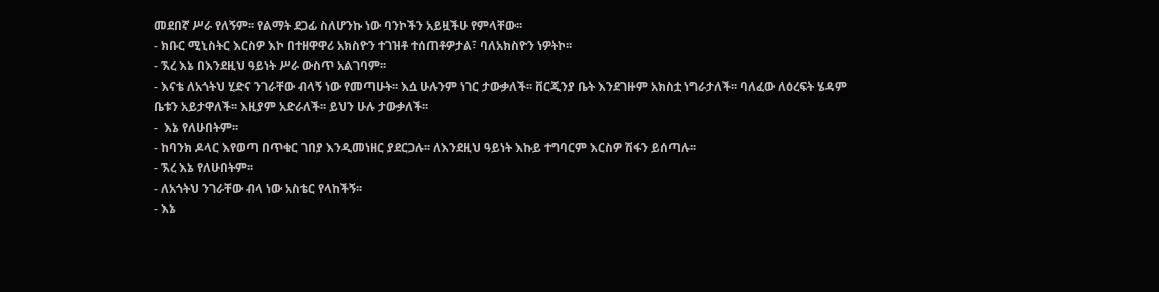መደበኛ ሥራ የለኝም፡፡ የልማት ደጋፊ ስለሆንኩ ነው ባንኮችን አይዟችሁ የምላቸው፡፡
- ክቡር ሚኒስትር እርስዎ እኮ በተዘዋዋሪ አክስዮን ተገዝቶ ተሰጠቶዎታል፣ ባለአክስዮን ነዎትኮ፡፡
- ኧረ እኔ በእንደዚህ ዓይነት ሥራ ውስጥ አልገባም፡፡
- እናቴ ለአጎትህ ሂድና ንገራቸው ብላኝ ነው የመጣሁት፡፡ እሷ ሁሉንም ነገር ታውቃለች፡፡ ቨርጂንያ ቤት እንደገዙም አክስቷ ነግራታለች፡፡ ባለፈው ለዕረፍት ሄዳም ቤቱን አይታዋለች፡፡ እዚያም አድራለች፡፡ ይህን ሁሉ ታውቃለች፡፡
-  እኔ የለሁበትም፡፡
- ከባንክ ዶላር እየወጣ በጥቁር ገበያ እንዲመነዘር ያደርጋሉ፡፡ ለእንደዚህ ዓይነት እኩይ ተግባርም እርስዎ ሽፋን ይሰጣሉ፡፡
- ኧረ እኔ የለሁበትም፡፡
- ለአጎትህ ንገራቸው ብላ ነው አስቴር የላከችኝ፡፡
- እኔ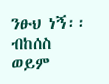ንፁህ ነኝ፡፡ ብከሰስ ወይም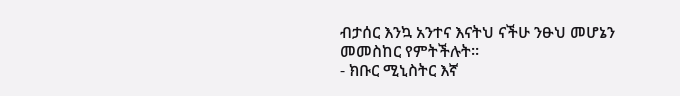ብታሰር እንኳ አንተና እናትህ ናችሁ ንፁህ መሆኔን መመስከር የምትችሉት፡፡
- ክቡር ሚኒስትር እኛ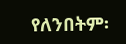የለንበትም፡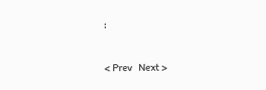፡

< Prev   Next >